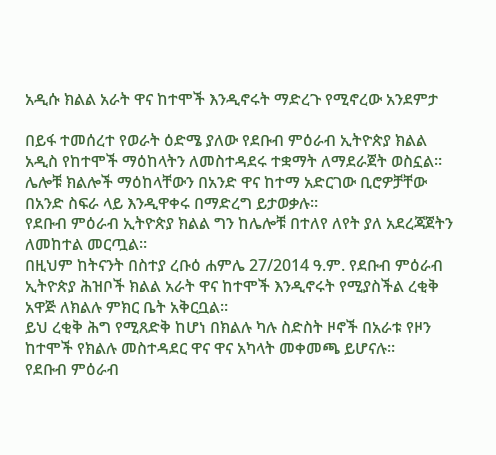አዲሱ ክልል አራት ዋና ከተሞች እንዲኖሩት ማድረጉ የሚኖረው አንደምታ

በይፋ ተመሰረተ የወራት ዕድሜ ያለው የደቡብ ምዕራብ ኢትዮጵያ ክልል አዲስ የከተሞች ማዕከላትን ለመስተዳደሩ ተቋማት ለማደራጀት ወስኗል።
ሌሎቹ ክልሎች ማዕከላቸውን በአንድ ዋና ከተማ አድርገው ቢሮዎቻቸው በአንድ ስፍራ ላይ እንዲዋቀሩ በማድረግ ይታወቃሉ።
የደቡብ ምዕራብ ኢትዮጵያ ክልል ግን ከሌሎቹ በተለየ ለየት ያለ አደረጃጀትን ለመከተል መርጧል።
በዚህም ከትናንት በስተያ ረቡዕ ሐምሌ 27/2014 ዓ.ም. የደቡብ ምዕራብ ኢትዮጵያ ሕዝቦች ክልል አራት ዋና ከተሞች እንዲኖሩት የሚያስችል ረቂቅ አዋጅ ለክልሉ ምክር ቤት አቅርቧል።
ይህ ረቂቅ ሕግ የሚጸድቅ ከሆነ በክልሉ ካሉ ስድስት ዞኖች በአራቱ የዞን ከተሞች የክልሉ መስተዳደር ዋና ዋና አካላት መቀመጫ ይሆናሉ።
የደቡብ ምዕራብ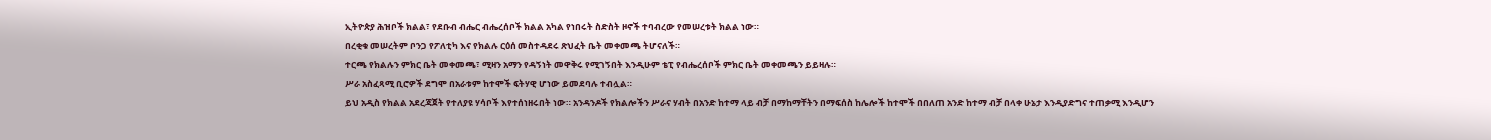ኢትዮጵያ ሕዝቦች ክልል፣ የደቡብ ብሔር ብሔረሰቦች ክልል አካል የነበሩት ስድስት ዞኖች ተባብረው የመሠረቱት ክልል ነው።
በረቂቁ መሠረትም ቦንጋ የፖለቲካ እና የክልሉ ርዕሰ መስተዳደሩ ጽህፈት ቤት መቀመጫ ትሆናለች።
ተርጫ የክልሉን ምክር ቤት መቀመጫ፣ ሚዛን አማን የዳኝነት መዋቅሩ የሚገኝበት እንዲሁም ቴፒ የብሔረሰቦች ምክር ቤት መቀመጫን ይይዛሉ።
ሥራ አስፈጻሚ ቢሮዎች ደግሞ በአራቱም ከተሞች ፍትሃዊ ሆነው ይመደባሉ ተብሏል።
ይህ አዲስ የክልል አደረጃጀት የተለያዩ ሃሳቦች እየተሰነዘሩበት ነው። አንዳንዶች የክልሎችን ሥራና ሃብት በአንድ ከተማ ላይ ብቻ በማከማቸትን በማፍሰስ ከሌሎች ከተሞች በበለጠ አንድ ከተማ ብቻ በላቀ ሁኔታ እንዲያድግና ተጠቃሚ እንዲሆን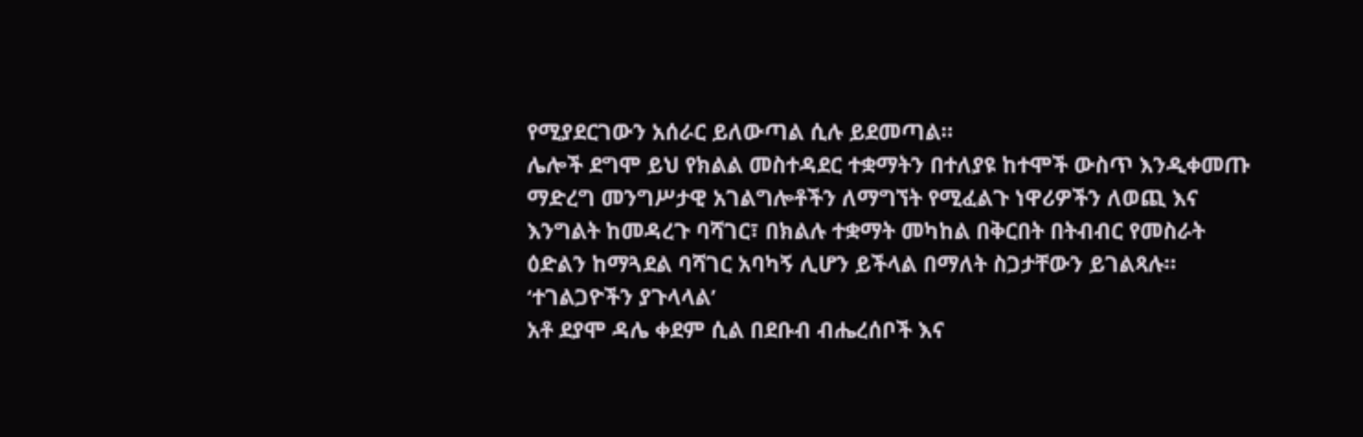የሚያደርገውን አሰራር ይለውጣል ሲሉ ይደመጣል።
ሌሎች ደግሞ ይህ የክልል መስተዳደር ተቋማትን በተለያዩ ከተሞች ውስጥ እንዲቀመጡ ማድረግ መንግሥታዊ አገልግሎቶችን ለማግኘት የሚፈልጉ ነዋሪዎችን ለወጪ እና እንግልት ከመዳረጉ ባሻገር፣ በክልሉ ተቋማት መካከል በቅርበት በትብብር የመስራት ዕድልን ከማጓደል ባሻገር አባካኝ ሊሆን ይችላል በማለት ስጋታቸውን ይገልጻሉ።
‘ተገልጋዮችን ያጉላላል’
አቶ ደያሞ ዳሌ ቀደም ሲል በደቡብ ብሔረሰቦች እና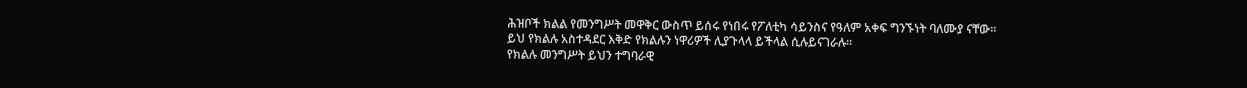ሕዝቦች ክልል የመንግሥት መዋቅር ውስጥ ይሰሩ የነበሩ የፖለቲካ ሳይንስና የዓለም አቀፍ ግንኙነት ባለሙያ ናቸው።
ይህ የክልሉ አስተዳደር እቅድ የክልሉን ነዋሪዎች ሊያጉላላ ይችላል ሲሉይናገራሉ።
የክልሉ መንግሥት ይህን ተግባራዊ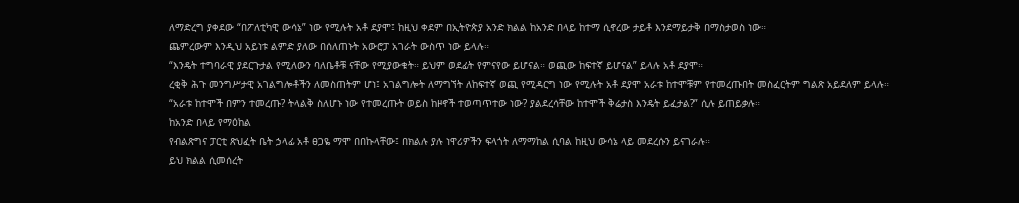ለማድረግ ያቀደው “በፖለቲካዊ ውሳኔ” ነው የሚሉት አቶ ደያሞ፤ ከዚህ ቀደም በኢትዮጵያ አንድ ክልል ከአንድ በላይ ከተማ ሲኖረው ታይቶ እንደማይታቅ በማስታወስ ነው።
ጨምረውም እንዲህ አይነቱ ልምድ ያለው በሰለጠኑት አውሮፓ አገራት ውስጥ ነው ይላሉ።
“እንዴት ተግባራዊ ያደርጉታል የሚለውን ባለቤቶቹ ናቸው የሚያውቁት። ይህም ወደፊት የምናየው ይሆናል። ወጪው ከፍተኛ ይሆናል” ይላሉ አቶ ደያሞ።
ረቂቅ ሕጉ መንግሥታዊ አገልግሎቶችን ለመስጠትም ሆነ፤ አገልግሎት ለማግኘት ለከፍተኛ ወጪ የሚዳርግ ነው የሚሉት አቶ ደያሞ አራቱ ከተሞቹም የተመረጡበት መስፈርትም ግልጽ አይደለም ይላሉ።
“አራቱ ከተሞች በምን ተመረጡ? ትላልቅ ስለሆኑ ነው የተመረጡት ወይስ ከዞኖች ተወጣጥተው ነው? ያልደረሳቸው ከተሞች ቅሬታስ እንዴት ይፈታል?” ሲሉ ይጠይቃሉ።
ከአንድ በላይ የማዕከል
የብልጽግና ፓርቲ ጽህፈት ቤት ኃላፊ አቶ ፀጋዬ ማሞ በበኩላቸው፤ በክልሉ ያሉ ነዋሪዎችን ፍላጎት ለማማከል ሲባል ከዚህ ውሳኔ ላይ መደረሱን ይናገራሉ።
ይህ ክልል ሲመሰረት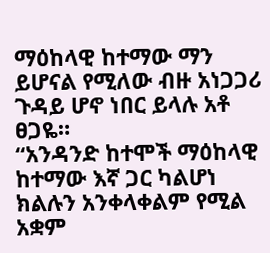ማዕከላዊ ከተማው ማን ይሆናል የሚለው ብዙ አነጋጋሪ ጉዳይ ሆኖ ነበር ይላሉ አቶ ፀጋዬ።
“አንዳንድ ከተሞች ማዕከላዊ ከተማው እኛ ጋር ካልሆነ ክልሉን አንቀላቀልም የሚል አቋም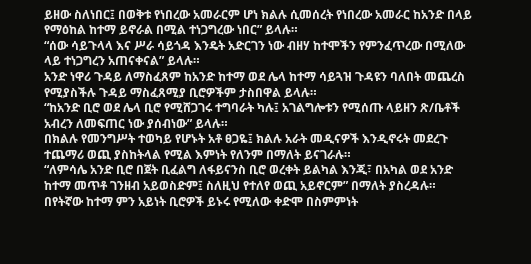ይዘው ስለነበር፤ በወቅቱ የነበረው አመራርም ሆነ ክልሉ ሲመሰረት የነበረው አመራር ከአንድ በላይ የማዕከል ከተማ ይኖራል በሚል ተነጋግረው ነበር” ይላሉ።
“ሰው ሳይጉላላ እና ሥራ ሳይጎዳ እንዴት አድርገን ነው ብዘሃ ከተሞችን የምንፈጥረው በሚለው ላይ ተነጋግረን አጠናቀናል” ይላሉ።
አንድ ነዋሪ ጉዳይ ለማስፈጸም ከአንድ ከተማ ወደ ሌላ ከተማ ሳይጓዝ ጉዳዩን ባለበት መጨረስ የሚያስችሉ ጉዳይ ማስፈጸሚያ ቢሮዎችም ታስበዋል ይላሉ።
“ከአንድ ቢሮ ወደ ሌላ ቢሮ የሚሸጋገሩ ተግባራት ካሉ፤ አገልግሎቱን የሚሰጡ ላይዘን ጽ/ቤቶች አብረን ለመፍጠር ነው ያሰብነው” ይላሉ።
በክልሉ የመንግሥት ተወካይ የሆኑት አቶ ፀጋዬ፤ ክልሉ አራት መዲናዎች እንዲኖሩት መደረጉ ተጨማሪ ወጪ ያስከትላል የሚል እምነት የለንም በማለት ይናገራሉ።
“ለምሳሌ አንድ ቢሮ በጀት ቢፈልግ ለፋይናንስ ቢሮ ወረቀት ይልካል እንጂ፣ በአካል ወደ አንድ ከተማ መጥቶ ገንዘብ አይወስድም፤ ስለዚህ የተለየ ወጪ አይኖርም” በማለት ያስረዳሉ።
በየትኛው ከተማ ምን አይነት ቢሮዎች ይኑሩ የሚለው ቀድሞ በስምምነት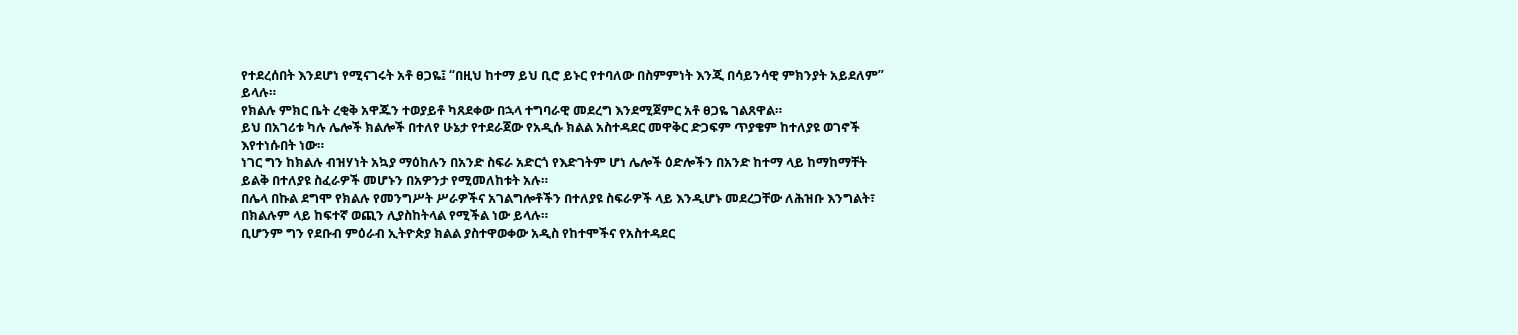የተደረሰበት እንደሆነ የሚናገሩት አቶ ፀጋዬ፤ “በዚህ ከተማ ይህ ቢሮ ይኑር የተባለው በስምምነት እንጂ በሳይንሳዊ ምክንያት አይደለም” ይላሉ።
የክልሉ ምክር ቤት ረቂቅ አዋጁን ተወያይቶ ካጸደቀው በኋላ ተግባራዊ መደረግ እንደሚጀምር አቶ ፀጋዬ ገልጸዋል።
ይህ በአገሪቱ ካሉ ሌሎች ክልሎች በተለየ ሁኔታ የተደራጀው የአዲሱ ክልል አስተዳደር መዋቅር ድጋፍም ጥያቄም ከተለያዩ ወገኖች እየተነሱበት ነው።
ነገር ግን ከክልሉ ብዝሃነት አኳያ ማዕከሉን በአንድ ስፍራ አድርጎ የእድገትም ሆነ ሌሎች ዕድሎችን በአንድ ከተማ ላይ ከማከማቸት ይልቅ በተለያዩ ስፈራዎች መሆኑን በአዎንታ የሚመለከቱት አሉ።
በሌላ በኩል ደግሞ የክልሉ የመንግሥት ሥራዎችና አገልግሎቶችን በተለያዩ ስፍራዎች ላይ እንዲሆኑ መደረጋቸው ለሕዝቡ እንግልት፣ በክልሉም ላይ ከፍተኛ ወጪን ሊያስከትላል የሚችል ነው ይላሉ።
ቢሆንም ግን የደቡብ ምዕራብ ኢትዮጵያ ክልል ያስተዋወቀው አዲስ የከተሞችና የአስተዳደር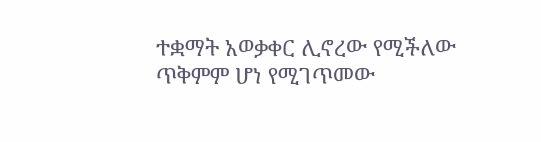ተቋማት አወቃቀር ሊኖረው የሚችለው ጥቅምም ሆነ የሚገጥመው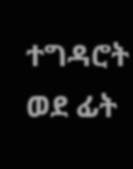ተግዳሮት ወደ ፊት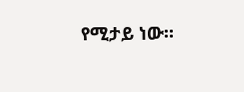የሚታይ ነው።